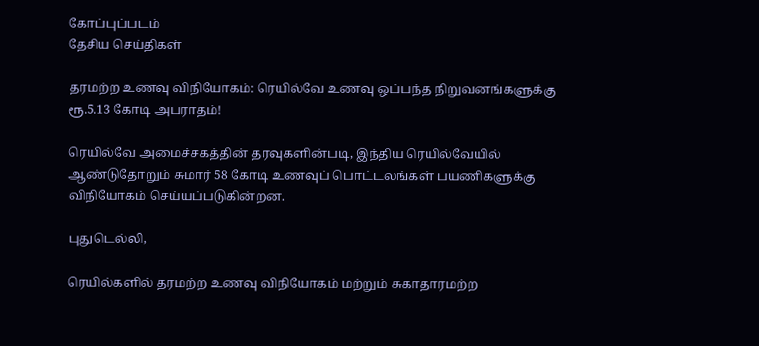கோப்புப்படம்
தேசிய செய்திகள்

தரமற்ற உணவு விநியோகம்: ரெயில்வே உணவு ஒப்பந்த நிறுவனங்களுக்கு ரூ.5.13 கோடி அபராதம்!

ரெயில்வே அமைச்சகத்தின் தரவுகளின்படி, இந்திய ரெயில்வேயில் ஆண்டுதோறும் சுமார் 58 கோடி உணவுப் பொட்டலங்கள் பயணிகளுக்கு விநியோகம் செய்யப்படுகின்றன.

புதுடெல்லி,

ரெயில்களில் தரமற்ற உணவு விநியோகம் மற்றும் சுகாதாரமற்ற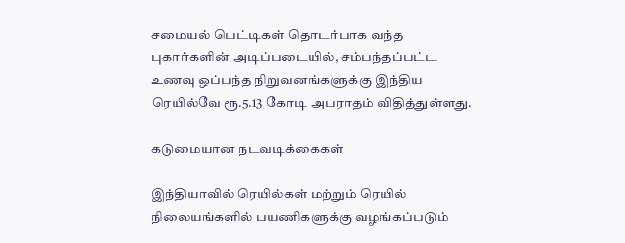சமையல் பெட்டிகள் தொடர்பாக வந்த புகார்களின் அடிப்படையில், சம்பந்தப்பட்ட உணவு ஒப்பந்த நிறுவனங்களுக்கு இந்திய ரெயில்வே ரூ.5.13 கோடி அபராதம் விதித்துள்ளது.

கடுமையான நடவடிக்கைகள்

இந்தியாவில் ரெயில்கள் மற்றும் ரெயில் நிலையங்களில் பயணிகளுக்கு வழங்கப்படும்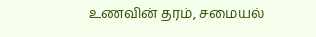உணவின் தரம், சமையல்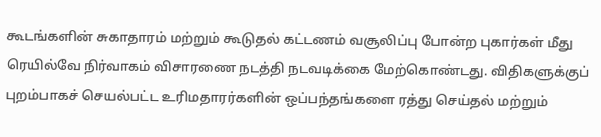கூடங்களின் சுகாதாரம் மற்றும் கூடுதல் கட்டணம் வசூலிப்பு போன்ற புகார்கள் மீது ரெயில்வே நிர்வாகம் விசாரணை நடத்தி நடவடிக்கை மேற்கொண்டது. விதிகளுக்குப் புறம்பாகச் செயல்பட்ட உரிமதாரர்களின் ஒப்பந்தங்களை ரத்து செய்தல் மற்றும்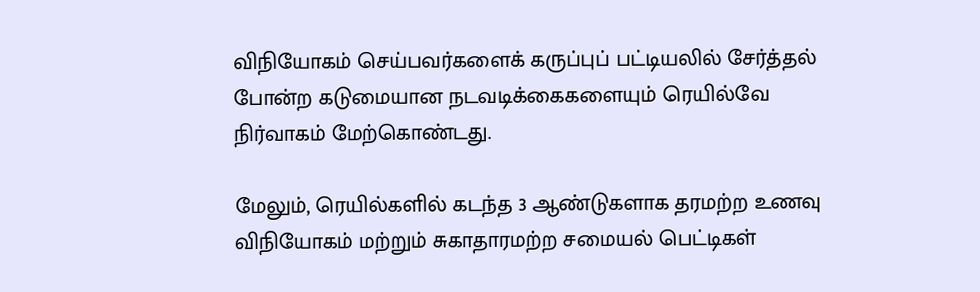விநியோகம் செய்பவர்களைக் கருப்புப் பட்டியலில் சேர்த்தல் போன்ற கடுமையான நடவடிக்கைகளையும் ரெயில்வே நிர்வாகம் மேற்கொண்டது.

மேலும், ரெயில்களில் கடந்த 3 ஆண்டுகளாக தரமற்ற உணவு விநியோகம் மற்றும் சுகாதாரமற்ற சமையல் பெட்டிகள்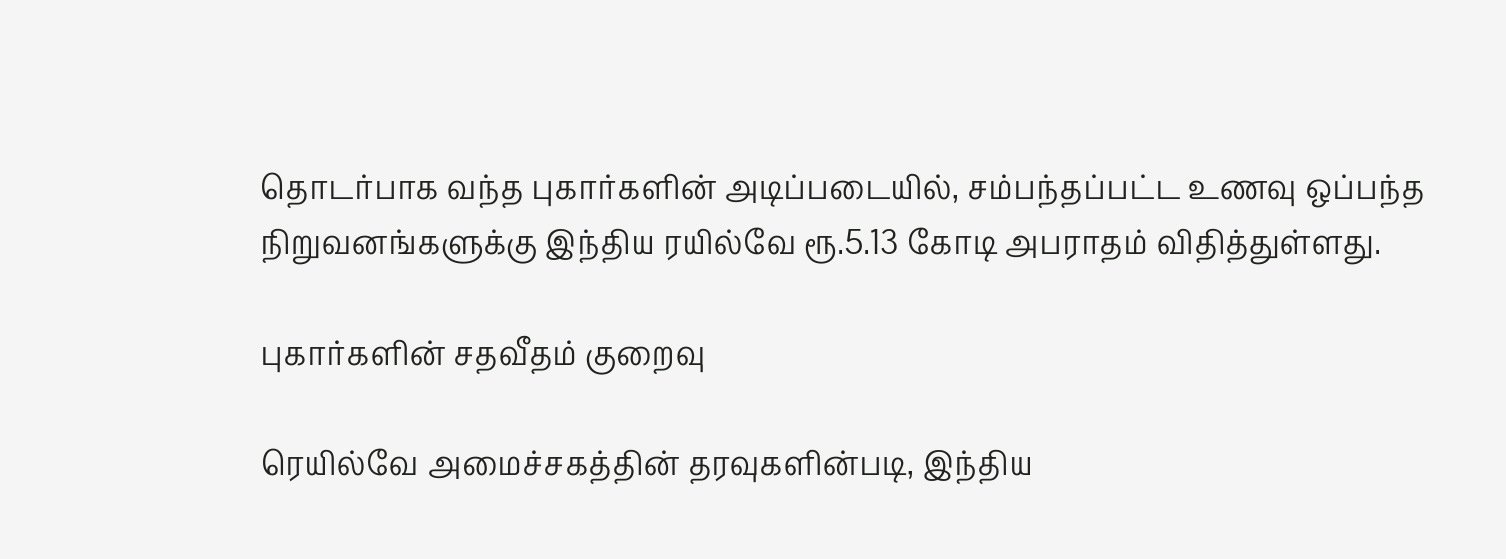தொடர்பாக வந்த புகார்களின் அடிப்படையில், சம்பந்தப்பட்ட உணவு ஒப்பந்த நிறுவனங்களுக்கு இந்திய ரயில்வே ரூ.5.13 கோடி அபராதம் விதித்துள்ளது.

புகார்களின் சதவீதம் குறைவு

ரெயில்வே அமைச்சகத்தின் தரவுகளின்படி, இந்திய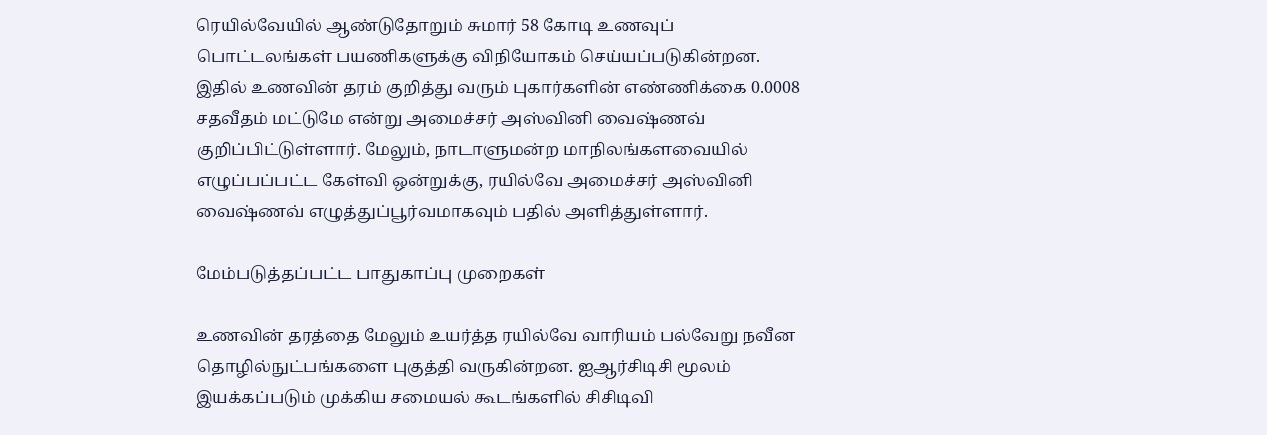ரெயில்வேயில் ஆண்டுதோறும் சுமார் 58 கோடி உணவுப் பொட்டலங்கள் பயணிகளுக்கு விநியோகம் செய்யப்படுகின்றன. இதில் உணவின் தரம் குறித்து வரும் புகார்களின் எண்ணிக்கை 0.0008 சதவீதம் மட்டுமே என்று அமைச்சர் அஸ்வினி வைஷ்ணவ் குறிப்பிட்டுள்ளார். மேலும், நாடாளுமன்ற மாநிலங்களவையில் எழுப்பப்பட்ட கேள்வி ஒன்றுக்கு, ரயில்வே அமைச்சர் அஸ்வினி வைஷ்ணவ் எழுத்துப்பூர்வமாகவும் பதில் அளித்துள்ளார்.

மேம்படுத்தப்பட்ட பாதுகாப்பு முறைகள்

உணவின் தரத்தை மேலும் உயர்த்த ரயில்வே வாரியம் பல்வேறு நவீன தொழில்நுட்பங்களை புகுத்தி வருகின்றன. ஐஆர்சிடிசி மூலம் இயக்கப்படும் முக்கிய சமையல் கூடங்களில் சிசிடிவி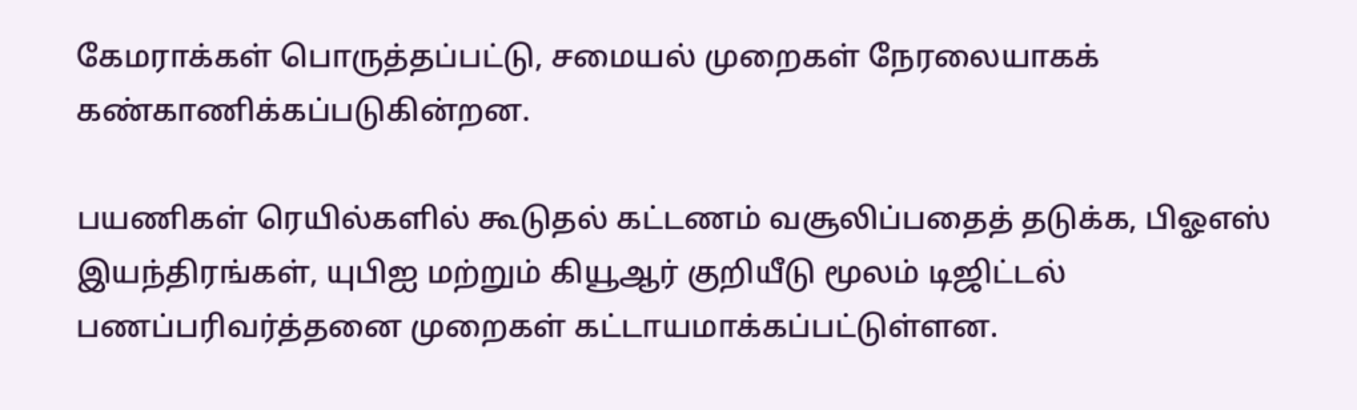கேமராக்கள் பொருத்தப்பட்டு, சமையல் முறைகள் நேரலையாகக் கண்காணிக்கப்படுகின்றன.

பயணிகள் ரெயில்களில் கூடுதல் கட்டணம் வசூலிப்பதைத் தடுக்க, பிஓஎஸ் இயந்திரங்கள், யுபிஐ மற்றும் கியூஆர் குறியீடு மூலம் டிஜிட்டல் பணப்பரிவர்த்தனை முறைகள் கட்டாயமாக்கப்பட்டுள்ளன.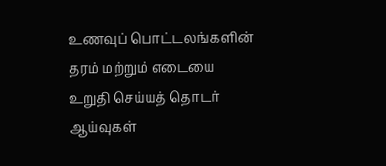உணவுப் பொட்டலங்களின் தரம் மற்றும் எடையை உறுதி செய்யத் தொடர் ஆய்வுகள்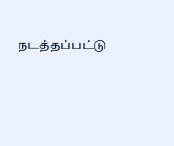நடத்தப்பட்டு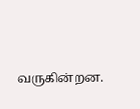வருகின்றன.